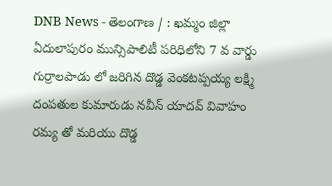DNB News - తెలంగాణ / : ఖమ్మం జిల్లా ఏదులాపురం మున్సిపాలిటీ పరిధిలోని 7 వ వార్డు గుర్రాలపాడు లో జరిగిన దొడ్డ వెంకటప్పయ్య లక్ష్మి దంపతుల కుమారుడు నవీన్ యాదవ్ వివాహం రమ్య తో మరియు దొడ్డ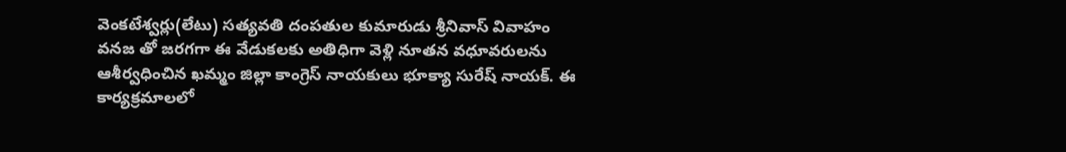వెంకటేశ్వర్లు(లేటు) సత్యవతి దంపతుల కుమారుడు శ్రీనివాస్ వివాహం వనజ తో జరగగా ఈ వేడుకలకు అతిధిగా వెళ్లి నూతన వధూవరులను ఆశీర్వధించిన ఖమ్మం జిల్లా కాంగ్రెస్ నాయకులు భూక్యా సురేష్ నాయక్. ఈ కార్యక్రమాలలో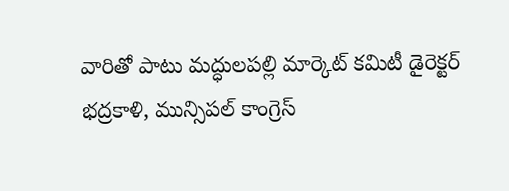వారితో పాటు మద్ధులపల్లి మార్కెట్ కమిటీ డైరెక్టర్ భద్రకాళి, మున్సిపల్ కాంగ్రెస్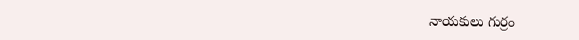నాయకులు గుర్రం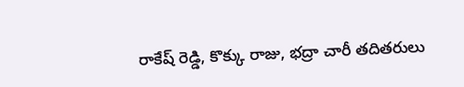రాకేష్ రెడ్డి, కొక్కు రాజు, భద్రా చారీ తదితరులు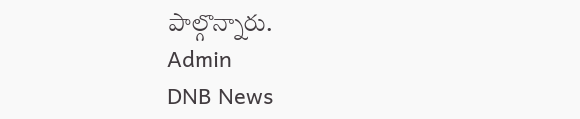పాల్గొన్నారు.
Admin
DNB News